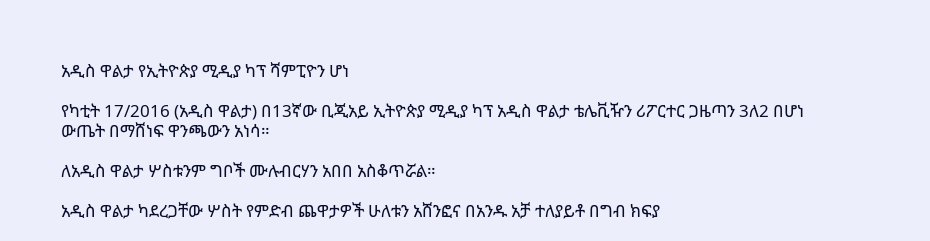አዲስ ዋልታ የኢትዮጵያ ሚዲያ ካፕ ሻምፒዮን ሆነ

የካቲት 17/2016 (አዲስ ዋልታ) በ13ኛው ቢጂአይ ኢትዮጵያ ሚዲያ ካፕ አዲስ ዋልታ ቴሌቪዥን ሪፖርተር ጋዜጣን 3ለ2 በሆነ ውጤት በማሸነፍ ዋንጫውን አነሳ።

ለአዲስ ዋልታ ሦስቱንም ግቦች ሙሉብርሃን አበበ አስቆጥሯል።

አዲስ ዋልታ ካደረጋቸው ሦስት የምድብ ጨዋታዎች ሁለቱን አሸንፎና በአንዱ አቻ ተለያይቶ በግብ ክፍያ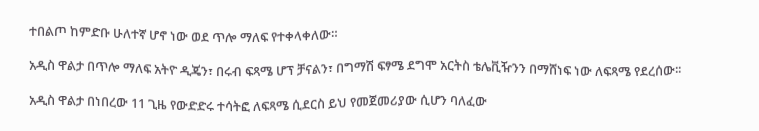ተበልጦ ከምድቡ ሁለተኛ ሆኖ ነው ወደ ጥሎ ማለፍ የተቀላቀለው።

አዲስ ዋልታ በጥሎ ማለፍ አትዮ ዲጄን፣ በሩብ ፍጻሜ ሆፕ ቻናልን፣ በግማሽ ፍፃሜ ደግሞ አርትስ ቴሌቪዥንን በማሸነፍ ነው ለፍጻሜ የደረሰው፡፡

አዲስ ዋልታ በነበረው 11 ጊዜ የውድድሩ ተሳትፎ ለፍጻሜ ሲደርስ ይህ የመጀመሪያው ሲሆን ባለፈው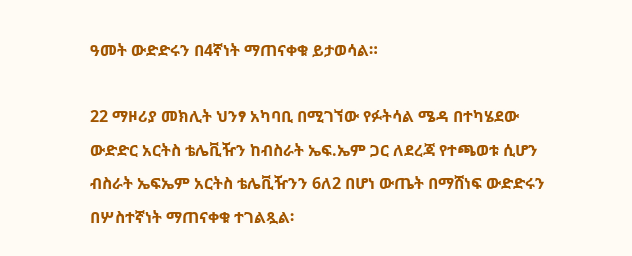ዓመት ውድድሩን በ4ኛነት ማጠናቀቁ ይታወሳል።

22 ማዞሪያ መክሊት ህንፃ አካባቢ በሚገኘው የፉትሳል ሜዳ በተካሄደው ውድድር አርትስ ቴሌቪዥን ከብስራት ኤፍ.ኤም ጋር ለደረጃ የተጫወቱ ሲሆን ብስራት ኤፍኤም አርትስ ቴሌቪዥንን 6ለ2 በሆነ ውጤት በማሸነፍ ውድድሩን በሦስተኛነት ማጠናቀቁ ተገልጿል፡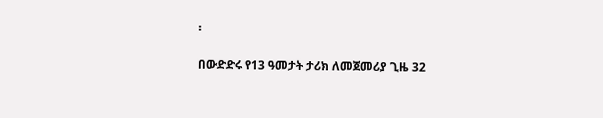፡

በውድድሩ የ13 ዓመታት ታሪክ ለመጀመሪያ ጊዜ 32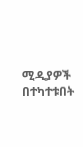ሚዲያዎች በተካተቱበት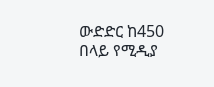ውድድር ከ450 በላይ የሚዲያ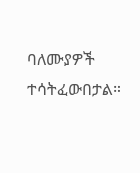ባለሙያዎች ተሳትፈውበታል።